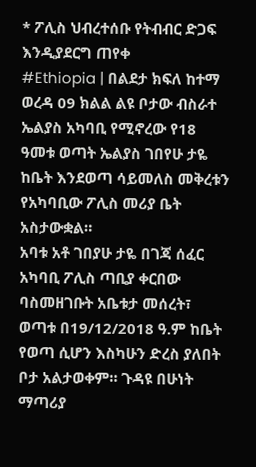* ፖሊስ ህብረተሰቡ የትብብር ድጋፍ እንዲያደርግ ጠየቀ
#Ethiopia | በልደታ ክፍለ ከተማ ወረዳ 09 ክልል ልዩ ቦታው ብስራተ ኤልያስ አካባቢ የሚኖረው የ18 ዓመቱ ወጣት ኤልያስ ገበየሁ ታዬ ከቤት እንደወጣ ሳይመለስ መቅረቱን የአካባቢው ፖሊስ መሪያ ቤት አስታውቋል።
አባቱ አቶ ገበያሁ ታዬ በገጃ ሰፈር አካባቢ ፖሊስ ጣቢያ ቀርበው ባስመዘገቡት አቤቱታ መሰረት፣ ወጣቱ በ19/12/2018 ዓ.ም ከቤት የወጣ ሲሆን እስካሁን ድረስ ያለበት ቦታ አልታወቀም። ጉዳዩ በሁነት ማጣሪያ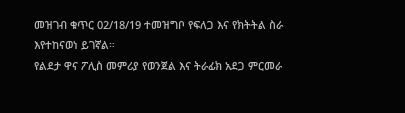መዝገብ ቁጥር 02/18/19 ተመዝግቦ የፍለጋ እና የክትትል ስራ እየተከናወነ ይገኛል።
የልደታ ዋና ፖሊስ መምሪያ የወንጀል እና ትራፊክ አደጋ ምርመራ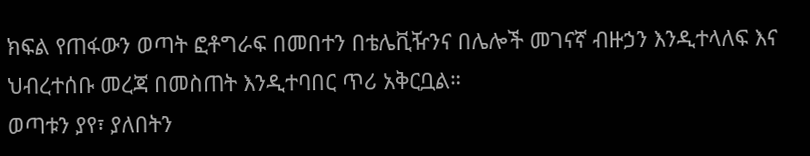ክፍል የጠፋውን ወጣት ፎቶግራፍ በመበተን በቴሌቪዥንና በሌሎች መገናኛ ብዙኃን እንዲተላለፍ እና ህብረተሰቡ መረጃ በመስጠት እንዲተባበር ጥሪ አቅርቧል።
ወጣቱን ያየ፣ ያለበትን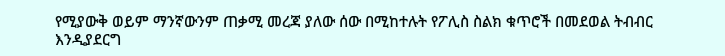የሚያውቅ ወይም ማንኛውንም ጠቃሚ መረጃ ያለው ሰው በሚከተሉት የፖሊስ ስልክ ቁጥሮች በመደወል ትብብር እንዲያደርግ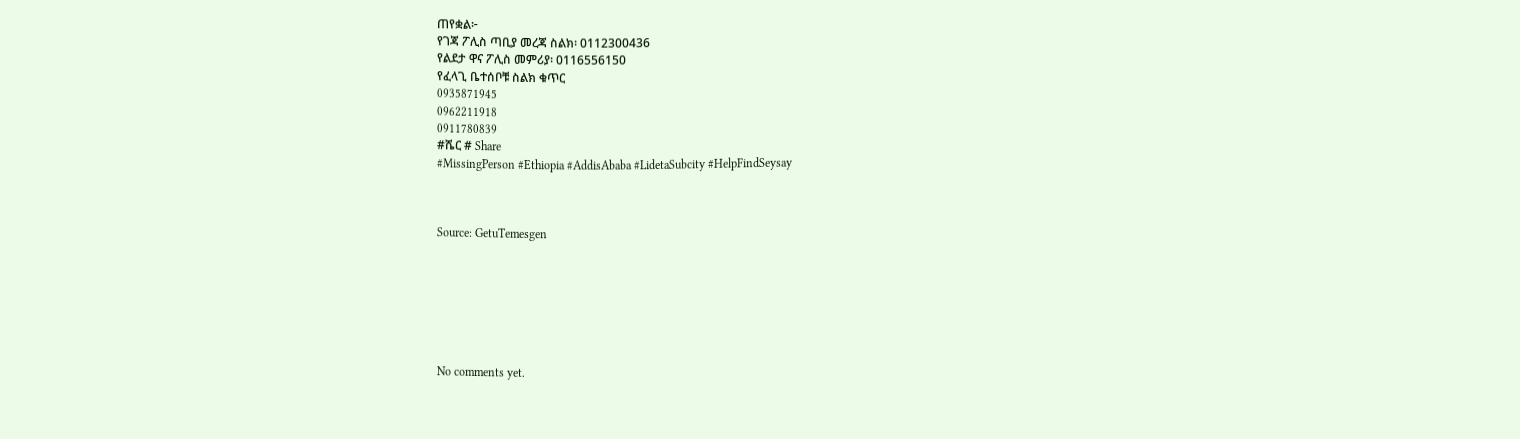ጠየቋል፦
የገጃ ፖሊስ ጣቢያ መረጃ ስልክ፡ 0112300436
የልደታ ዋና ፖሊስ መምሪያ፡ 0116556150
የፈላጊ ቤተሰቦቹ ስልክ ቁጥር
0935871945
0962211918
0911780839
#ሼር # Share
#MissingPerson #Ethiopia #AddisAbaba #LidetaSubcity #HelpFindSeysay



Source: GetuTemesgen







No comments yet.